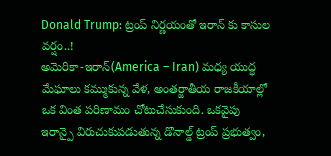Donald Trump: ట్రంప్ నిర్ణయంతో ఇరాన్ కు కాసుల వర్షం..!
అమెరికా-ఇరాన్(America – Iran) మధ్య యుద్ధ మేఘాలు కమ్ముకున్న వేళ, అంతర్జాతీయ రాజకీయాల్లో ఒక వింత పరిణామం చోటుచేసుకుంది. ఒకవైపు ఇరాన్పై విరుచుకుపడుతున్న డొనాల్డ్ ట్రంప్ ప్రభుత్వం,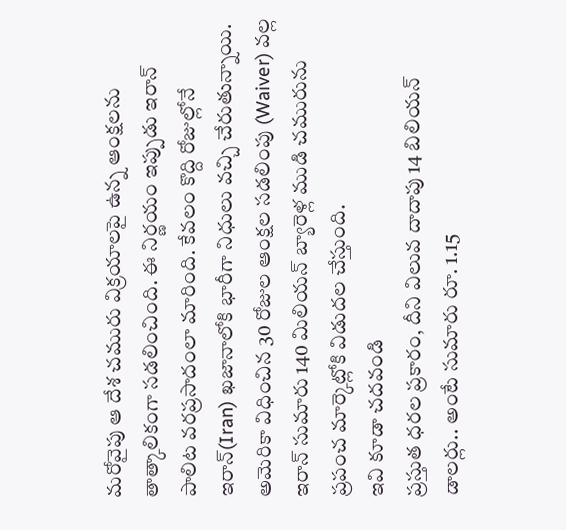మరోవైపు ఆ దేశ చమురు విక్రయాలపై ఉన్న ఆంక్షలను తాత్కాలికంగా సడలించింది. ఈ నిర్ణయం ఇప్పుడు ఇరాన్ పాలిట వరప్రసాదంలా మారింది. కేవలం కొద్ది రోజుల్లోనే ఇరాన్(Iran) ఖజానాలోకి భారీగా నిధులు వచ్చి చేరుతున్నాయి. అమెరికా విధించిన 30 రోజుల ఆంక్షల సడలింపు (Waiver) వల్ల ఇరాన్ సుమారు 140 మిలియన్ బ్యారెళ్ల ముడి చమురును ప్రపంచ మార్కెట్లోకి విడుదల చేస్తుంది.
ఇవి కూడా చదవండి
ప్రస్తుత ధరల ప్రకారం, దీని విలువ దాదాపు 14 బిలియన్ డాలర్లు.. అంటే సుమారు రూ. 1.15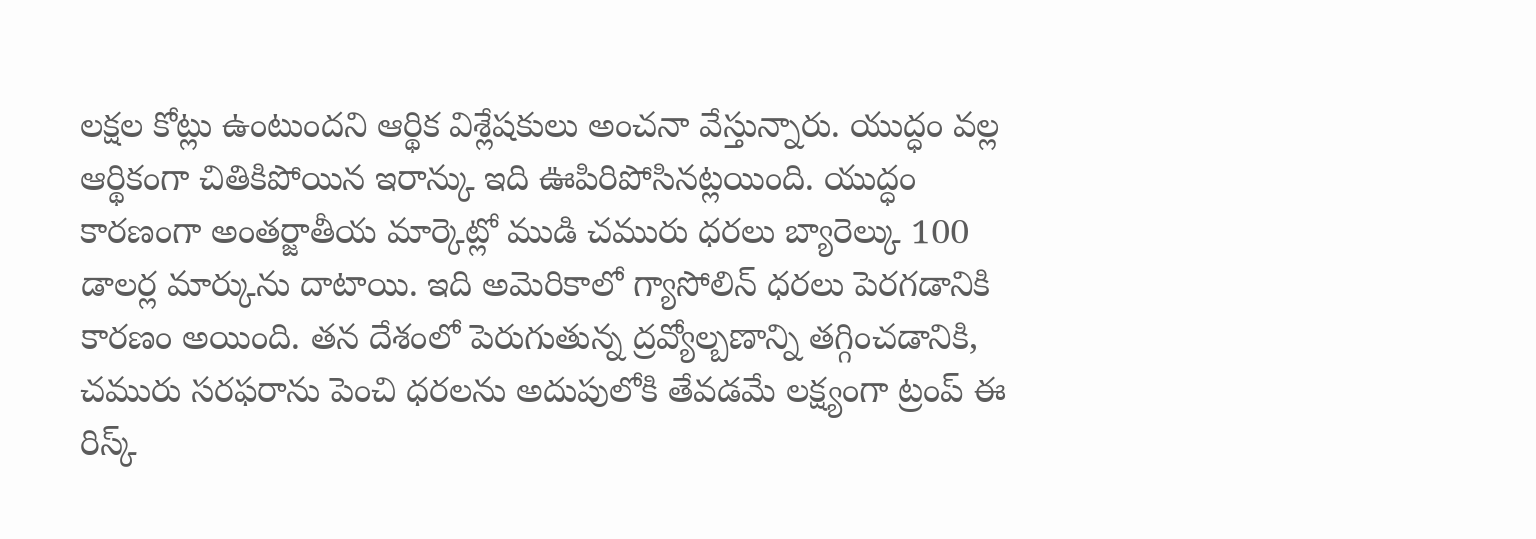లక్షల కోట్లు ఉంటుందని ఆర్థిక విశ్లేషకులు అంచనా వేస్తున్నారు. యుద్ధం వల్ల ఆర్థికంగా చితికిపోయిన ఇరాన్కు ఇది ఊపిరిపోసినట్లయింది. యుద్ధం కారణంగా అంతర్జాతీయ మార్కెట్లో ముడి చమురు ధరలు బ్యారెల్కు 100 డాలర్ల మార్కును దాటాయి. ఇది అమెరికాలో గ్యాసోలిన్ ధరలు పెరగడానికి కారణం అయింది. తన దేశంలో పెరుగుతున్న ద్రవ్యోల్బణాన్ని తగ్గించడానికి, చమురు సరఫరాను పెంచి ధరలను అదుపులోకి తేవడమే లక్ష్యంగా ట్రంప్ ఈ రిస్క్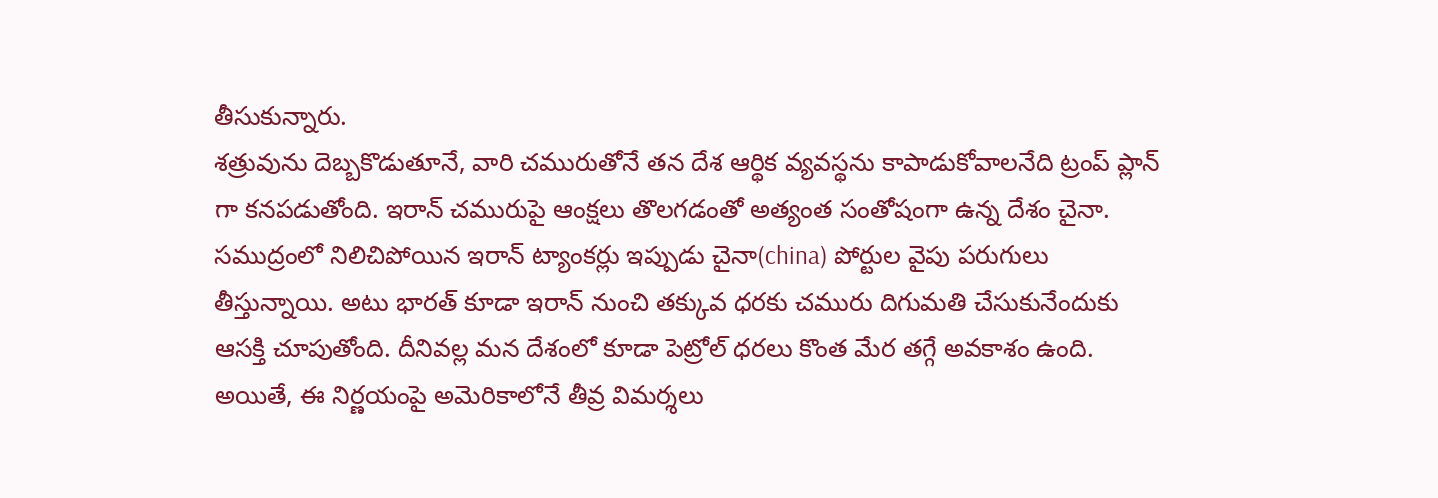తీసుకున్నారు.
శత్రువును దెబ్బకొడుతూనే, వారి చమురుతోనే తన దేశ ఆర్థిక వ్యవస్థను కాపాడుకోవాలనేది ట్రంప్ ప్లాన్ గా కనపడుతోంది. ఇరాన్ చమురుపై ఆంక్షలు తొలగడంతో అత్యంత సంతోషంగా ఉన్న దేశం చైనా. సముద్రంలో నిలిచిపోయిన ఇరాన్ ట్యాంకర్లు ఇప్పుడు చైనా(china) పోర్టుల వైపు పరుగులు తీస్తున్నాయి. అటు భారత్ కూడా ఇరాన్ నుంచి తక్కువ ధరకు చమురు దిగుమతి చేసుకునేందుకు ఆసక్తి చూపుతోంది. దీనివల్ల మన దేశంలో కూడా పెట్రోల్ ధరలు కొంత మేర తగ్గే అవకాశం ఉంది. అయితే, ఈ నిర్ణయంపై అమెరికాలోనే తీవ్ర విమర్శలు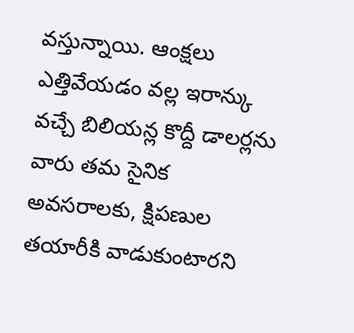వస్తున్నాయి. ఆంక్షలు ఎత్తివేయడం వల్ల ఇరాన్కు వచ్చే బిలియన్ల కొద్దీ డాలర్లను వారు తమ సైనిక అవసరాలకు, క్షిపణుల తయారీకి వాడుకుంటారని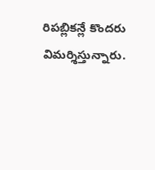రిపబ్లికన్లే కొందరు విమర్శిస్తున్నారు.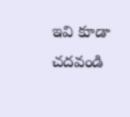ఇవి కూడా చదవండి